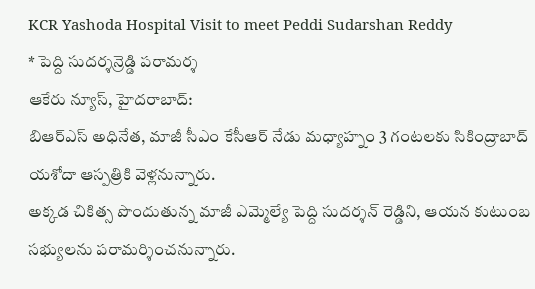KCR Yashoda Hospital Visit to meet Peddi Sudarshan Reddy
* పెద్ది సుదర్శన్రెడ్డి పరామర్శ
ఆకేరు న్యూస్, హైదరాబాద్:
బిఆర్ఎస్ అధినేత, మాజీ సీఎం కేసీఆర్ నేడు మధ్యాహ్నం 3 గంటలకు సికింద్రాబాద్ యశోదా ఆస్పత్రికి వెళ్లనున్నారు.
అక్కడ చికిత్స పొందుతున్న మాజీ ఎమ్మెల్యే పెద్ది సుదర్శన్ రెడ్డిని, ఆయన కుటుంబ సభ్యులను పరామర్శించనున్నారు.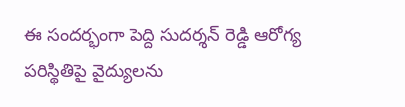ఈ సందర్భంగా పెద్ది సుదర్శన్ రెడ్డి ఆరోగ్య పరిస్థితిపై వైద్యులను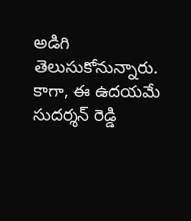అడిగి తెలుసుకోనున్నారు. కాగా, ఈ ఉదయమే సుదర్శన్ రెడ్డి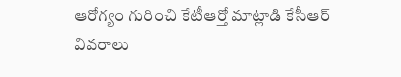ఆరోగ్యం గురించి కేటీఆర్తో మాట్లాడి కేసీఆర్ వివరాలు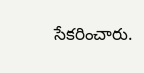సేకరించారు.